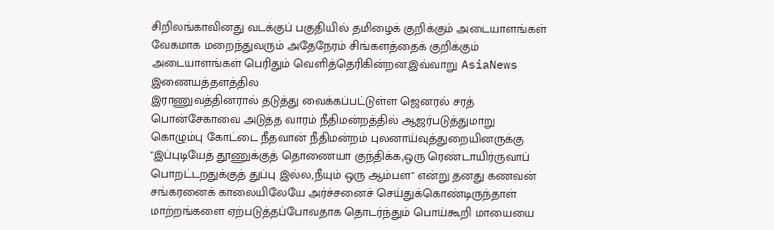சிறிலங்காவினது வடக்குப் பகுதியில் தமிழைக் குறிக்கும் அடையாளங்கள் வேகமாக மறைந்துவரும் அதேநேரம் சிங்களத்தைக் குறிக்கும் அடையாளங்கள் பெரிதும் வெளித்தெரிகின்றன.இவ்வாறு AsiaNews இணையத்தளத்தில
இராணுவத்தினரால் தடுத்து வைக்கப்பட்டுள்ள ஜெனரல் சரத் பொன்சேகாவை அடுத்த வாரம் நீதிமன்றத்தில் ஆஜர்படுத்துமாறு கொழும்பு கோட்டை நீதவான் நீதிமன்றம் புலனாய்வுத்துறையினருக்கு "இப்புடியேத் தூணுக்குத் தொணையா குந்திக்க,ஒரு ரெண்டாயிர்ருவாப் பொறட்டறதுக்குத் துப்பு இல்ல,நீயும் ஒரு ஆம்பள" என்று தனது கணவன் சங்கரனைக் காலையிலேயே அர்ச்சனைச் செய்துக்கொண்டிருந்தாள்
மாற்றங்களை ஏற்படுத்தப்போவதாக தொடர்ந்தும் பொய்கூறி மாயையை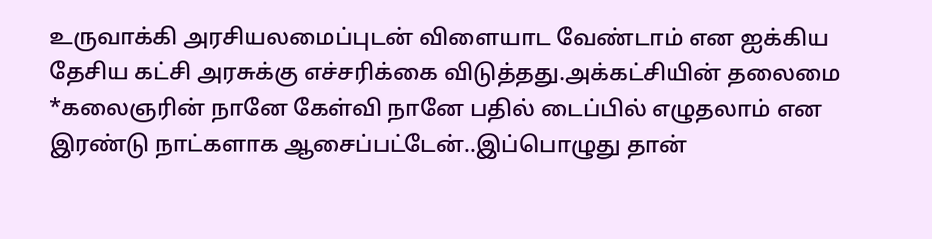உருவாக்கி அரசியலமைப்புடன் விளையாட வேண்டாம் என ஐக்கிய தேசிய கட்சி அரசுக்கு எச்சரிக்கை விடுத்தது.அக்கட்சியின் தலைமை
*கலைஞரின் நானே கேள்வி நானே பதில் டைப்பில் எழுதலாம் என இரண்டு நாட்களாக ஆசைப்பட்டேன்..இப்பொழுது தான்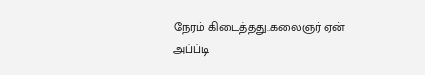நேரம் கிடைத்தது..கலைஞர் ஏன் அப்ப்டி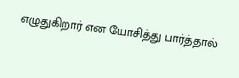எழுதுகிறார் என யோசித்து பார்த்தால்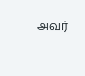அவர்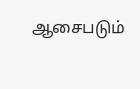ஆசைபடும்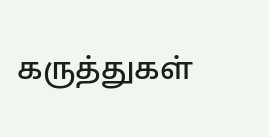கருத்துகள்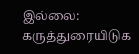இல்லை:
கருத்துரையிடுக